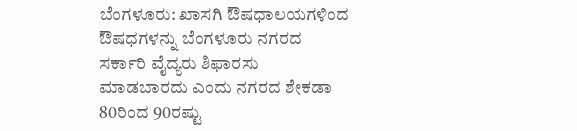ಬೆಂಗಳೂರು: ಖಾಸಗಿ ಔಷಧಾಲಯಗಳಿಂದ ಔಷಧಗಳನ್ನು ಬೆಂಗಳೂರು ನಗರದ ಸರ್ಕಾರಿ ವೈದ್ಯರು ಶಿಫಾರಸು ಮಾಡಬಾರದು ಎಂದು ನಗರದ ಶೇಕಡಾ 80ರಿಂದ 90ರಷ್ಟು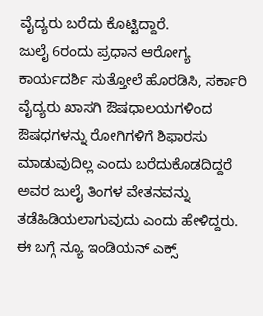ವೈದ್ಯರು ಬರೆದು ಕೊಟ್ಟಿದ್ದಾರೆ.
ಜುಲೈ 6ರಂದು ಪ್ರಧಾನ ಆರೋಗ್ಯ ಕಾರ್ಯದರ್ಶಿ ಸುತ್ತೋಲೆ ಹೊರಡಿಸಿ, ಸರ್ಕಾರಿ ವೈದ್ಯರು ಖಾಸಗಿ ಔಷಧಾಲಯಗಳಿಂದ ಔಷಧಗಳನ್ನು ರೋಗಿಗಳಿಗೆ ಶಿಫಾರಸು ಮಾಡುವುದಿಲ್ಲ ಎಂದು ಬರೆದುಕೊಡದಿದ್ದರೆ ಅವರ ಜುಲೈ ತಿಂಗಳ ವೇತನವನ್ನು ತಡೆಹಿಡಿಯಲಾಗುವುದು ಎಂದು ಹೇಳಿದ್ದರು.
ಈ ಬಗ್ಗೆ ನ್ಯೂ ಇಂಡಿಯನ್ ಎಕ್ಸ್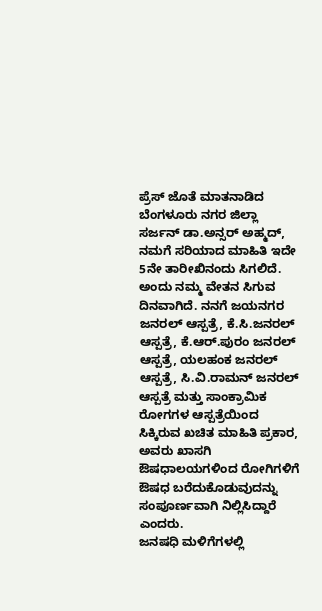ಪ್ರೆಸ್ ಜೊತೆ ಮಾತನಾಡಿದ ಬೆಂಗಳೂರು ನಗರ ಜಿಲ್ಲಾ ಸರ್ಜನ್ ಡಾ.ಅನ್ಸರ್ ಅಹ್ಮದ್, ನಮಗೆ ಸರಿಯಾದ ಮಾಹಿತಿ ಇದೇ 5ನೇ ತಾರೀಖಿನಂದು ಸಿಗಲಿದೆ. ಅಂದು ನಮ್ಮ ವೇತನ ಸಿಗುವ ದಿನವಾಗಿದೆ. ನನಗೆ ಜಯನಗರ ಜನರಲ್ ಆಸ್ಪತ್ರೆ, ಕೆ.ಸಿ.ಜನರಲ್ ಆಸ್ಪತ್ರೆ, ಕೆ.ಆರ್.ಪುರಂ ಜನರಲ್ ಆಸ್ಪತ್ರೆ, ಯಲಹಂಕ ಜನರಲ್ ಆಸ್ಪತ್ರೆ, ಸಿ.ವಿ.ರಾಮನ್ ಜನರಲ್ ಆಸ್ಪತ್ರೆ ಮತ್ತು ಸಾಂಕ್ರಾಮಿಕ ರೋಗಗಳ ಆಸ್ಪತ್ರೆಯಿಂದ ಸಿಕ್ಕಿರುವ ಖಚಿತ ಮಾಹಿತಿ ಪ್ರಕಾರ, ಅವರು ಖಾಸಗಿ ಔಷಧಾಲಯಗಳಿಂದ ರೋಗಿಗಳಿಗೆ ಔಷಧ ಬರೆದುಕೊಡುವುದನ್ನು ಸಂಪೂರ್ಣವಾಗಿ ನಿಲ್ಲಿಸಿದ್ದಾರೆ ಎಂದರು.
ಜನಷಧಿ ಮಳಿಗೆಗಳಲ್ಲಿ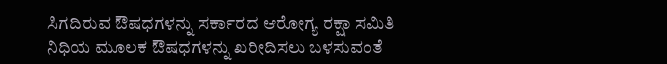ಸಿಗದಿರುವ ಔಷಧಗಳನ್ನು ಸರ್ಕಾರದ ಆರೋಗ್ಯ ರಕ್ಷಾ ಸಮಿತಿ ನಿಧಿಯ ಮೂಲಕ ಔಷಧಗಳನ್ನು ಖರೀದಿಸಲು ಬಳಸುವಂತೆ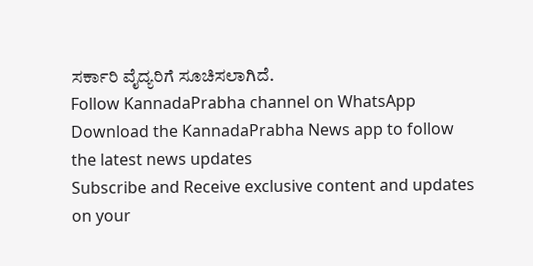ಸರ್ಕಾರಿ ವೈದ್ಯರಿಗೆ ಸೂಚಿಸಲಾಗಿದೆ.
Follow KannadaPrabha channel on WhatsApp
Download the KannadaPrabha News app to follow the latest news updates
Subscribe and Receive exclusive content and updates on your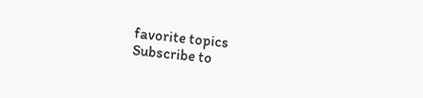favorite topics
Subscribe to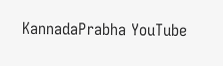KannadaPrabha YouTube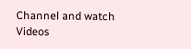Channel and watch Videos